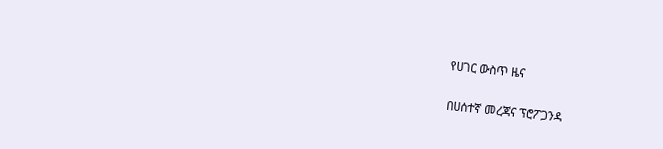የሀገር ውስጥ ዜና

በሀሰተኛ መረጃና ፕሮፖጋንዳ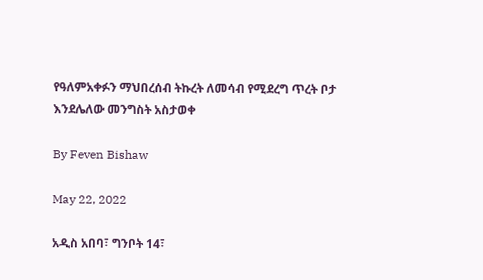የዓለምአቀፉን ማህበረሰብ ትኩረት ለመሳብ የሚደረግ ጥረት ቦታ እንደሌለው መንግስት አስታወቀ

By Feven Bishaw

May 22, 2022

አዲስ አበባ፣ ግንቦት 14፣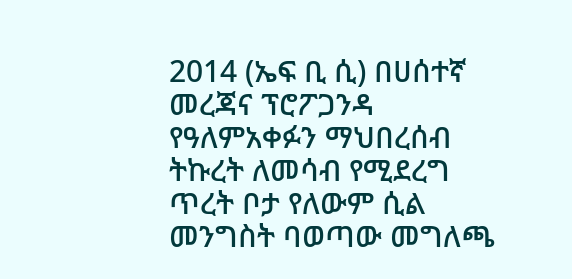2014 (ኤፍ ቢ ሲ) በሀሰተኛ መረጃና ፕሮፖጋንዳ የዓለምአቀፉን ማህበረሰብ ትኩረት ለመሳብ የሚደረግ ጥረት ቦታ የለውም ሲል መንግስት ባወጣው መግለጫ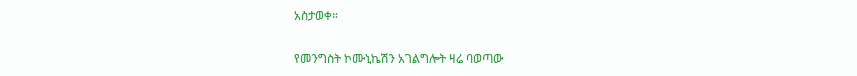አስታወቀ።

የመንግስት ኮሙኒኬሽን አገልግሎት ዛሬ ባወጣው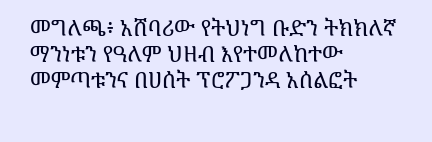መግለጫ፥ አሸባሪው የትህነግ ቡድን ትክክለኛ ማንነቱን የዓለም ህዘብ እየተመለከተው መምጣቱንና በሀሰት ፕሮፖጋንዳ አሰልፎት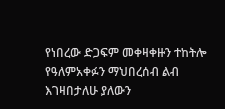የነበረው ድጋፍም መቀዛቀዙን ተከትሎ የዓለምአቀፉን ማህበረሰብ ልብ እገዛበታለሁ ያለውን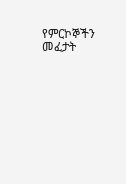የምርኮኞችን መፈታት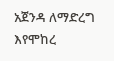አጀንዳ ለማድረግ እየሞከረ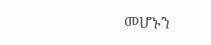መሆኑን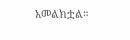አመልክቷል።